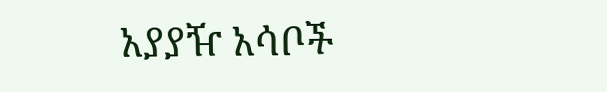አያያዥ አሳቦች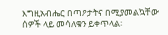እግዚአብሔር በጣዖታትና በሚያመልኳቸው ሰዎች ላይ መሳለቁን ይቀጥላል፡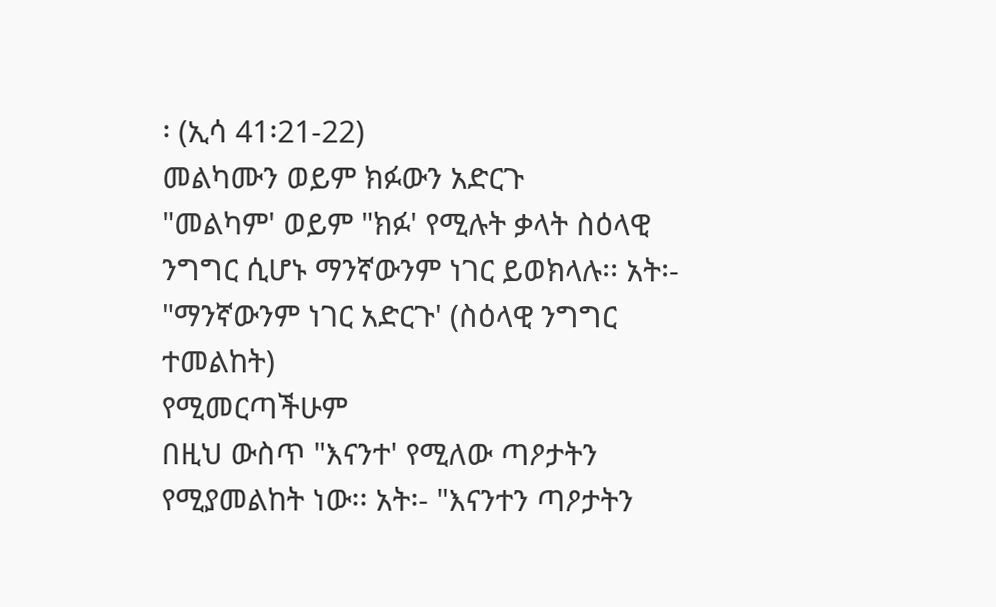፡ (ኢሳ 41፡21-22)
መልካሙን ወይም ክፉውን አድርጉ
"መልካም' ወይም "ክፉ' የሚሉት ቃላት ስዕላዊ ንግግር ሲሆኑ ማንኛውንም ነገር ይወክላሉ፡፡ አት፡- "ማንኛውንም ነገር አድርጉ' (ስዕላዊ ንግግር ተመልከት)
የሚመርጣችሁም
በዚህ ውስጥ "እናንተ' የሚለው ጣዖታትን የሚያመልከት ነው፡፡ አት፡- "እናንተን ጣዖታትን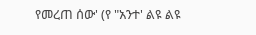የመረጠ ሰው' (የ "አንተ' ልዩ ልዩ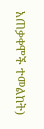አጠቃቀሞች ተመልከት)